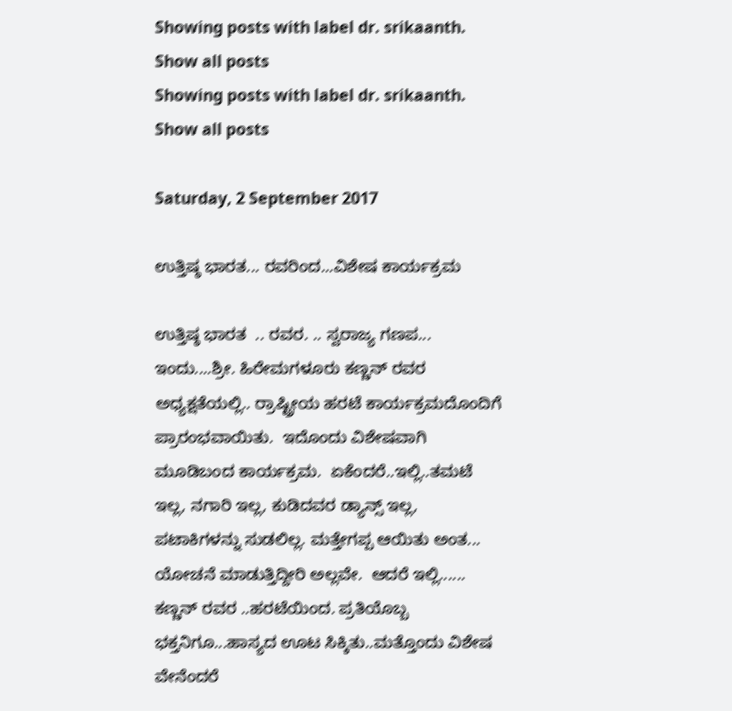Showing posts with label dr. srikaanth. Show all posts
Showing posts with label dr. srikaanth. Show all posts

Saturday, 2 September 2017

ಉತ್ತಿಷ್ಠ ಭಾರತ... ರವರಿಂದ...ವಿಶೇಷ ಕಾರ್ಯಕ್ರಮ

ಉತ್ತಿಷ್ಠ ಭಾರತ  .. ರವರ. .. ಸ್ವರಾಜ್ಯ ಗಣಪ... ಇಂದು....ಶ್ರೀ. ಹಿರೇಮಗಳೂರು ಕಣ್ಣನ್ ರವರ ಅಧ್ಯಕ್ಷತೆಯಲ್ಲಿ.. ರ್ರಾಷ್ಟ್ರೀಯ ಹರಟೆ ಕಾರ್ಯಕ್ರಮದೊಂದಿಗೆ ಪ್ರಾರಂಭವಾಯಿತು.  ಇದೊಂದು ವಿಶೇಷವಾಗಿ ಮೂಡಿಬಂದ ಕಾರ್ಯಕ್ರಮ.  ಏಕೆಂದರೆ..ಇಲ್ಲಿ..ತಮಟೆ ಇಲ್ಲ, ನಗಾರಿ ಇಲ್ಲ, ಕುಡಿದವರ ಡ್ಯಾನ್ಸ್ ಇಲ್ಲ, ಪಟಾಕಿಗಳನ್ನು ಸುಡಲಿಲ್ಲ. ಮತ್ತೇಗಪ್ಪ ಆಯಿತು ಅಂತ... ಯೋಚನೆ ಮಾಡುತ್ತಿದ್ದೀರಿ ಅಲ್ಲವೇ.  ಆದರೆ ಇಲ್ಲಿ......  ಕಣ್ಣನ್ ರವರ ..ಹರಟೆಯಿಂದ. ಪ್ರತಿಯೊಬ್ಬ ಭಕ್ತನಿಗೂ...ಹಾಸ್ಯದ ಊಟ ಸಿಕ್ಕಿತು..ಮತ್ತೊಂದು ವಿಶೇಷ ವೇನೆಂದರೆ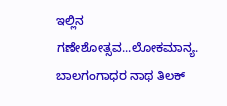ಇಲ್ಲಿನ ಗಣೇಶೋತ್ಸವ...ಲೋಕಮಾನ್ಯ. ಬಾಲಗಂಗಾಧರ ನಾಥ ತಿಲಕ್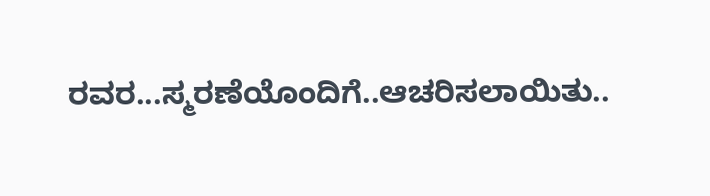ರವರ...ಸ್ಮರಣೆಯೊಂದಿಗೆ..ಆಚರಿಸಲಾಯಿತು..